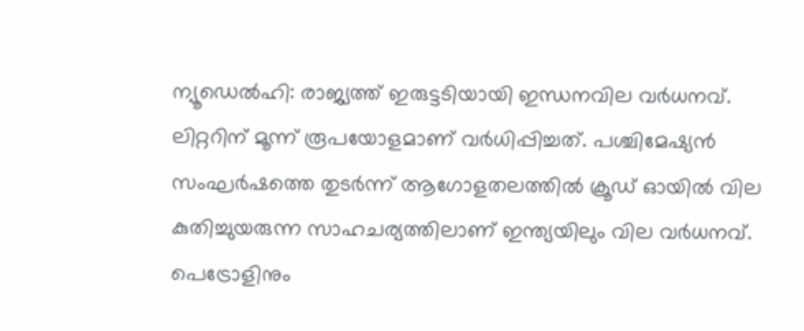ന്യൂഡെൽഹി: രാജ്യത്ത് ഇരുട്ടടിയായി ഇന്ധനവില വർധനവ്. ലിറ്ററിന് മൂന്ന് രൂപയോളമാണ് വർധിപ്പിച്ചത്. പശ്ചിമേഷ്യൻ സംഘർഷത്തെ തുടർന്ന് ആഗോളതലത്തിൽ ക്രൂഡ് ഓയിൽ വില കുതിച്ചുയരുന്ന സാഹചര്യത്തിലാണ് ഇന്ത്യയിലും വില വർധനവ്.
പെട്രോളിനും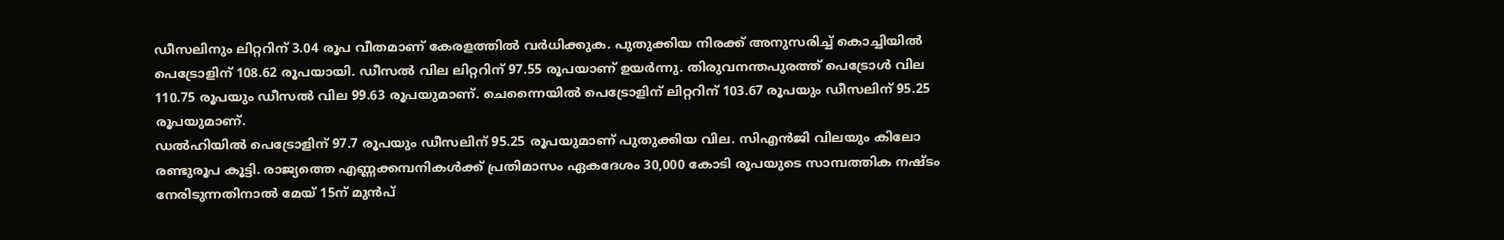ഡീസലിനും ലിറ്ററിന് 3.04 രൂപ വീതമാണ് കേരളത്തിൽ വർധിക്കുക. പുതുക്കിയ നിരക്ക് അനുസരിച്ച് കൊച്ചിയിൽ പെട്രോളിന് 108.62 രൂപയായി. ഡീസൽ വില ലിറ്ററിന് 97.55 രൂപയാണ് ഉയർന്നു. തിരുവനന്തപുരത്ത് പെട്രോൾ വില 110.75 രൂപയും ഡീസൽ വില 99.63 രൂപയുമാണ്. ചെന്നൈയിൽ പെട്രോളിന് ലിറ്ററിന് 103.67 രൂപയും ഡീസലിന് 95.25 രൂപയുമാണ്.
ഡൽഹിയിൽ പെട്രോളിന് 97.7 രൂപയും ഡീസലിന് 95.25 രൂപയുമാണ് പുതുക്കിയ വില. സിഎൻജി വിലയും കിലോ രണ്ടുരൂപ കൂട്ടി. രാജ്യത്തെ എണ്ണക്കമ്പനികൾക്ക് പ്രതിമാസം ഏകദേശം 30,000 കോടി രൂപയുടെ സാമ്പത്തിക നഷ്ടം നേരിടുന്നതിനാൽ മേയ് 15ന് മുൻപ്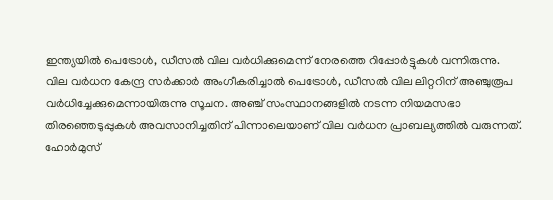ഇന്ത്യയിൽ പെട്രോൾ, ഡീസൽ വില വർധിക്കുമെന്ന് നേരത്തെ റിപ്പോർട്ടുകൾ വന്നിരുന്നു.
വില വർധന കേന്ദ്ര സർക്കാർ അംഗീകരിച്ചാൽ പെട്രോൾ, ഡീസൽ വില ലിറ്ററിന് അഞ്ചുരൂപ വർധിച്ചേക്കുമെന്നായിരുന്നു സൂചന. അഞ്ച് സംസ്ഥാനങ്ങളിൽ നടന്ന നിയമസഭാ തിരഞ്ഞെടുപ്പുകൾ അവസാനിച്ചതിന് പിന്നാലെയാണ് വില വർധന പ്രാബല്യത്തിൽ വരുന്നത്.
ഹോർമുസ്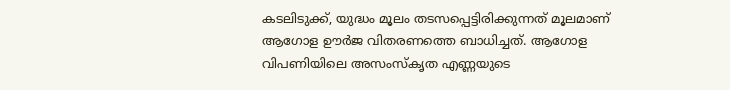കടലിടുക്ക്, യുദ്ധം മൂലം തടസപ്പെട്ടിരിക്കുന്നത് മൂലമാണ് ആഗോള ഊർജ വിതരണത്തെ ബാധിച്ചത്. ആഗോള വിപണിയിലെ അസംസ്കൃത എണ്ണയുടെ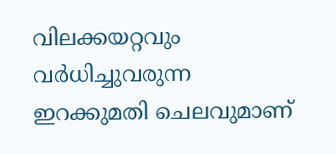വിലക്കയറ്റവും വർധിച്ചുവരുന്ന ഇറക്കുമതി ചെലവുമാണ്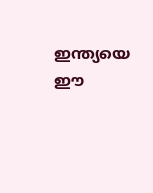ഇന്ത്യയെ ഈ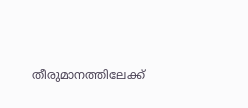തീരുമാനത്തിലേക്ക്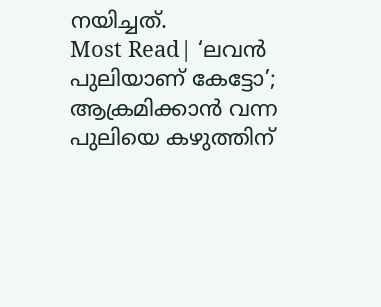നയിച്ചത്.
Most Read| ‘ലവൻ പുലിയാണ് കേട്ടോ’; ആക്രമിക്കാൻ വന്ന പുലിയെ കഴുത്തിന്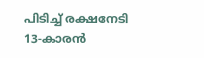പിടിച്ച് രക്ഷനേടി 13-കാരൻ